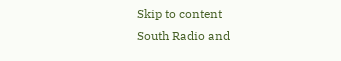Skip to content
South Radio and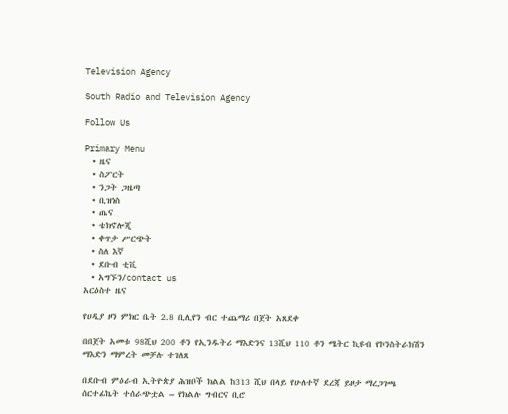Television Agency

South Radio and Television Agency

Follow Us

Primary Menu
  • ዜና
  • ስፖርት
  • ንጋት ጋዜጣ
  • ቢዝነስ
  • ጤና
  • ቴክኖሎጂ
  • ቀጥታ ሥርጭት
  • ስለ እኛ
  • ደቡብ ቲቪ
  • አግኙን/contact us
አርዕስተ ዜና

የሀዲያ ዞን ምክር ቤት 2.8 ቢሊየን ብር ተጨማሪ በጀት አጸደቀ

በበጀት አመቱ 98ሺህ 200 ቶን የኢንዱትሪ ማእድንና 13ሺህ 110 ቶን ሜትር ኪዩብ የኮንስትራክሽን ማእድን ማምረት መቻሉ ተገለጸ

በደቡብ ምዕራብ ኢትዮጵያ ሕዝቦች ክልል ከ313 ሺህ በላይ የሁለተኛ ደረጃ ይዞታ ማረጋገጫ ሰርተፊኬት ተሰራጭቷል – የክልሉ ግብርና ቢሮ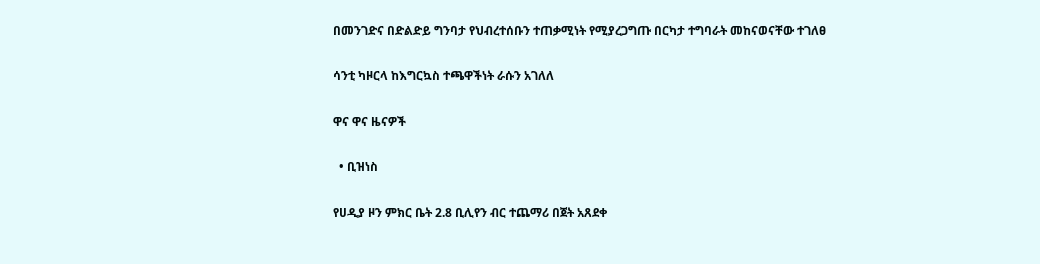በመንገድና በድልድይ ግንባታ የህብረተሰቡን ተጠቃሚነት የሚያረጋግጡ በርካታ ተግባራት መከናወናቸው ተገለፀ

ሳንቲ ካዞርላ ከእግርኳስ ተጫዋችነት ራሱን አገለለ

ዋና ዋና ዜናዎች

  • ቢዝነስ

የሀዲያ ዞን ምክር ቤት 2.8 ቢሊየን ብር ተጨማሪ በጀት አጸደቀ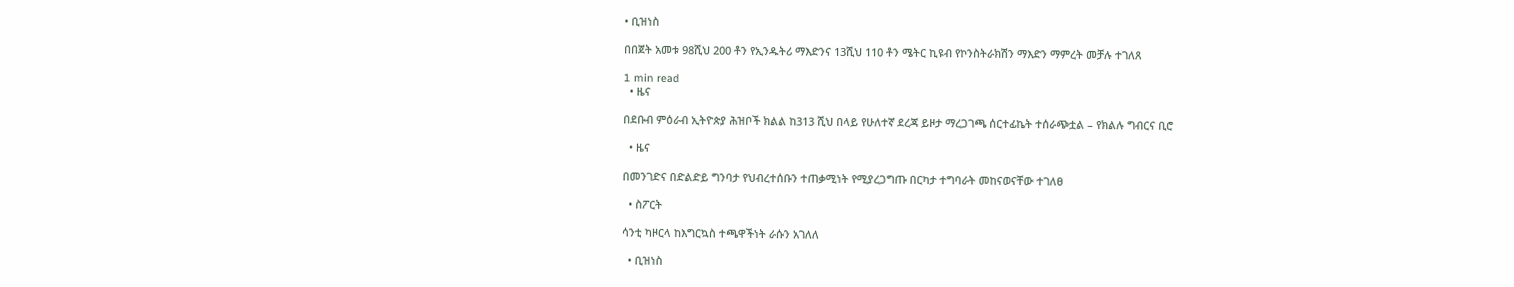• ቢዝነስ

በበጀት አመቱ 98ሺህ 200 ቶን የኢንዱትሪ ማእድንና 13ሺህ 110 ቶን ሜትር ኪዩብ የኮንስትራክሽን ማእድን ማምረት መቻሉ ተገለጸ

1 min read
  • ዜና

በደቡብ ምዕራብ ኢትዮጵያ ሕዝቦች ክልል ከ313 ሺህ በላይ የሁለተኛ ደረጃ ይዞታ ማረጋገጫ ሰርተፊኬት ተሰራጭቷል – የክልሉ ግብርና ቢሮ

  • ዜና

በመንገድና በድልድይ ግንባታ የህብረተሰቡን ተጠቃሚነት የሚያረጋግጡ በርካታ ተግባራት መከናወናቸው ተገለፀ

  • ስፖርት

ሳንቲ ካዞርላ ከእግርኳስ ተጫዋችነት ራሱን አገለለ

  • ቢዝነስ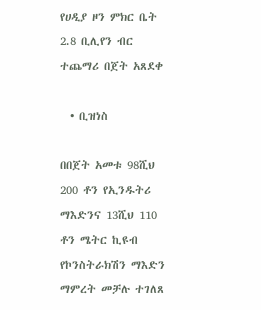የሀዲያ ዞን ምክር ቤት 2.8 ቢሊየን ብር ተጨማሪ በጀት አጸደቀ

  • ቢዝነስ

በበጀት አመቱ 98ሺህ 200 ቶን የኢንዱትሪ ማእድንና 13ሺህ 110 ቶን ሜትር ኪዩብ የኮንስትራክሽን ማእድን ማምረት መቻሉ ተገለጸ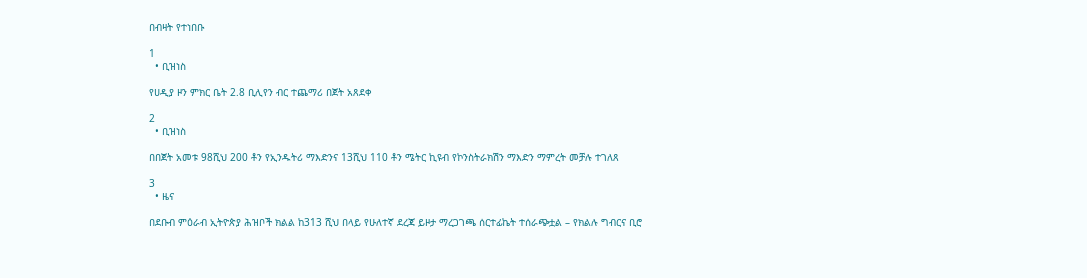በብዛት የተነበቡ

1
  • ቢዝነስ

የሀዲያ ዞን ምክር ቤት 2.8 ቢሊየን ብር ተጨማሪ በጀት አጸደቀ

2
  • ቢዝነስ

በበጀት አመቱ 98ሺህ 200 ቶን የኢንዱትሪ ማእድንና 13ሺህ 110 ቶን ሜትር ኪዩብ የኮንስትራክሽን ማእድን ማምረት መቻሉ ተገለጸ

3
  • ዜና

በደቡብ ምዕራብ ኢትዮጵያ ሕዝቦች ክልል ከ313 ሺህ በላይ የሁለተኛ ደረጃ ይዞታ ማረጋገጫ ሰርተፊኬት ተሰራጭቷል – የክልሉ ግብርና ቢሮ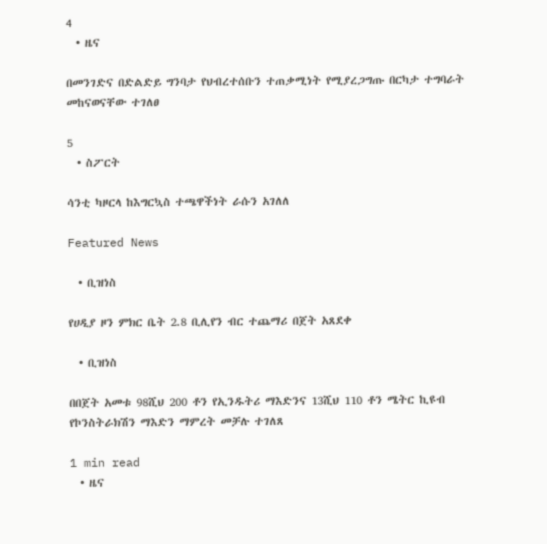4
  • ዜና

በመንገድና በድልድይ ግንባታ የህብረተሰቡን ተጠቃሚነት የሚያረጋግጡ በርካታ ተግባራት መከናወናቸው ተገለፀ

5
  • ስፖርት

ሳንቲ ካዞርላ ከእግርኳስ ተጫዋችነት ራሱን አገለለ

Featured News

  • ቢዝነስ

የሀዲያ ዞን ምክር ቤት 2.8 ቢሊየን ብር ተጨማሪ በጀት አጸደቀ

  • ቢዝነስ

በበጀት አመቱ 98ሺህ 200 ቶን የኢንዱትሪ ማእድንና 13ሺህ 110 ቶን ሜትር ኪዩብ የኮንስትራክሽን ማእድን ማምረት መቻሉ ተገለጸ

1 min read
  • ዜና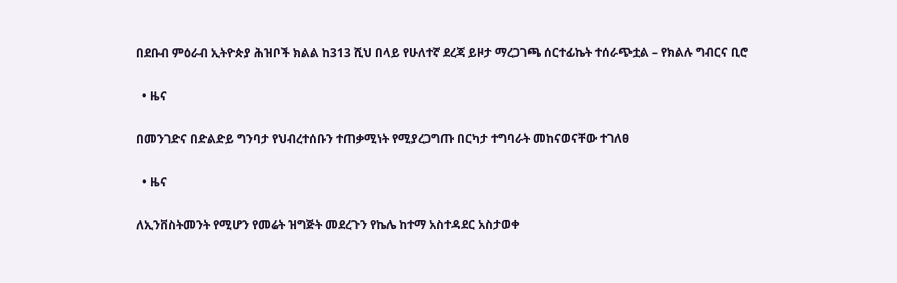በደቡብ ምዕራብ ኢትዮጵያ ሕዝቦች ክልል ከ313 ሺህ በላይ የሁለተኛ ደረጃ ይዞታ ማረጋገጫ ሰርተፊኬት ተሰራጭቷል – የክልሉ ግብርና ቢሮ

  • ዜና

በመንገድና በድልድይ ግንባታ የህብረተሰቡን ተጠቃሚነት የሚያረጋግጡ በርካታ ተግባራት መከናወናቸው ተገለፀ

  • ዜና

ለኢንቨስትመንት የሚሆን የመሬት ዝግጅት መደረጉን የኬሌ ከተማ አስተዳደር አስታወቀ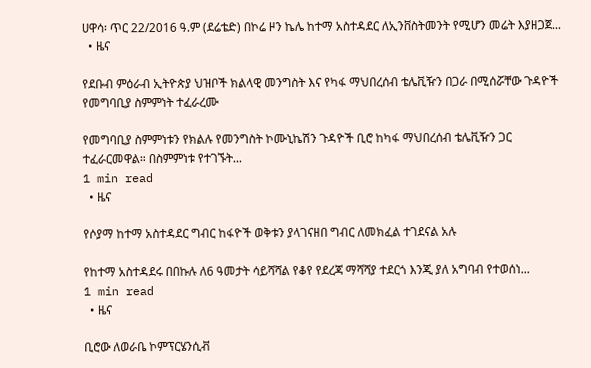ሀዋሳ፡ ጥር 22/2016 ዓ.ም (ደሬቴድ) በኮሬ ዞን ኬሌ ከተማ አስተዳደር ለኢንቨስትመንት የሚሆን መሬት እያዘጋጀ...
  • ዜና

የደቡብ ምዕራብ ኢትዮጵያ ህዝቦች ክልላዊ መንግስት እና የካፋ ማህበረሰብ ቴሌቪዥን በጋራ በሚሰሯቸው ጉዳዮች የመግባቢያ ስምምነት ተፈራረሙ

የመግባቢያ ስምምነቱን የክልሉ የመንግስት ኮሙኒኬሽን ጉዳዮች ቢሮ ከካፋ ማህበረሰብ ቴሌቪዥን ጋር ተፈራርመዋል። በስምምነቱ የተገኙት...
1 min read
  • ዜና

የሶያማ ከተማ አስተዳደር ግብር ከፋዮች ወቅቱን ያላገናዘበ ግብር ለመክፈል ተገደናል አሉ

የከተማ አስተዳደሩ በበኩሉ ለ6 ዓመታት ሳይሻሻል የቆየ የደረጃ ማሻሻያ ተደርጎ እንጂ ያለ አግባብ የተወሰነ...
1 min read
  • ዜና

ቢሮው ለወራቤ ኮምፕርሄንሲቭ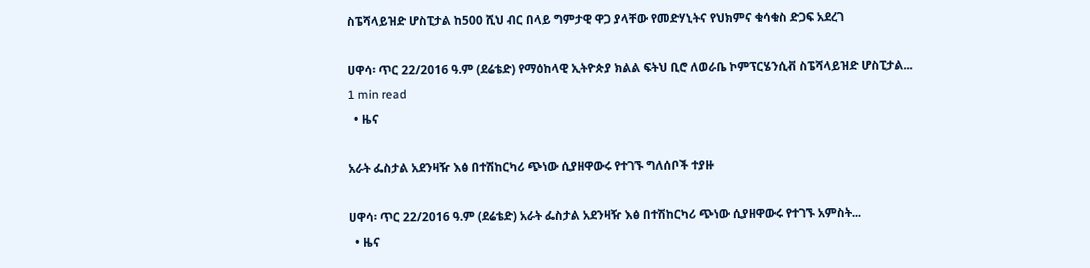ስፔሻላይዝድ ሆስፒታል ከ500 ሺህ ብር በላይ ግምታዊ ዋጋ ያላቸው የመድሃኒትና የህክምና ቁሳቁስ ድጋፍ አደረገ

ሀዋሳ፡ ጥር 22/2016 ዓ.ም (ደሬቴድ) የማዕከላዊ ኢትዮጵያ ክልል ፍትህ ቢሮ ለወራቤ ኮምፕርሄንሲቭ ስፔሻላይዝድ ሆስፒታል...
1 min read
  • ዜና

አራት ፌስታል አደንዛዥ እፅ በተሽከርካሪ ጭነው ሲያዘዋውሩ የተገኙ ግለሰቦች ተያዙ

ሀዋሳ፡ ጥር 22/2016 ዓ.ም (ደሬቴድ) አራት ፌስታል አደንዛዥ እፅ በተሽከርካሪ ጭነው ሲያዘዋውሩ የተገኙ አምስት...
  • ዜና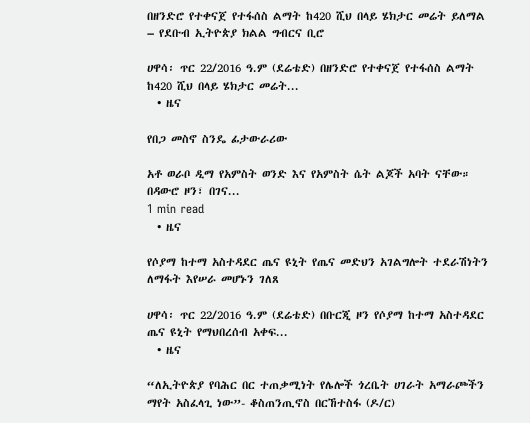በዘንድሮ የተቀናጀ የተፋሰስ ልማት ከ420 ሺህ በላይ ሄክታር መሬት ይለማል – የደቡብ ኢትዮጵያ ክልል ግብርና ቢሮ

ሀዋሳ፡ ጥር 22/2016 ዓ.ም (ደሬቴድ) በዘንድሮ የተቀናጀ የተፋሰስ ልማት ከ420 ሺህ በላይ ሄክታር መሬት...
  • ዜና

የበጋ መስኖ ስንዴ ፊታውራሪው

አቶ ወራቦ ዲማ የአምስት ወንድ እና የአምስት ሴት ልጆች አባት ናቸው። በዳውሮ ዞን፣ በገና...
1 min read
  • ዜና

የሶያማ ከተማ አስተዳደር ጤና ዩኒት የጤና መድህን አገልግሎት ተደራሽነትን ለማፋት እየሠራ መሆኑን ገለጸ

ሀዋሳ፡ ጥር 22/2016 ዓ.ም (ደሬቴድ) በቡርጂ ዞን የሶያማ ከተማ አስተዳደር ጤና ዩኒት የማህበረሰብ አቀፍ...
  • ዜና

“ለኢትዮጵያ የባሕር በር ተጠቃሚነት የሌሎች ጎረቤት ሀገራት አማራጮችን ማየት አስፈላጊ ነው”- ቆስጠንጢኖስ በርኸተስፋ (ዶ/ር)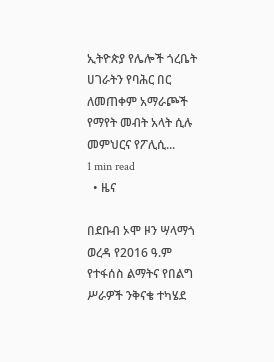ኢትዮጵያ የሌሎች ጎረቤት ሀገራትን የባሕር በር ለመጠቀም አማራጮች የማየት መብት አላት ሲሉ መምህርና የፖሊሲ...
1 min read
  • ዜና

በደቡብ ኦሞ ዞን ሣላማጎ ወረዳ የ2016 ዓ.ም የተፋሰስ ልማትና የበልግ ሥራዎች ንቅናቄ ተካሄደ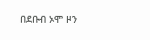በደቡብ ኦሞ ዞን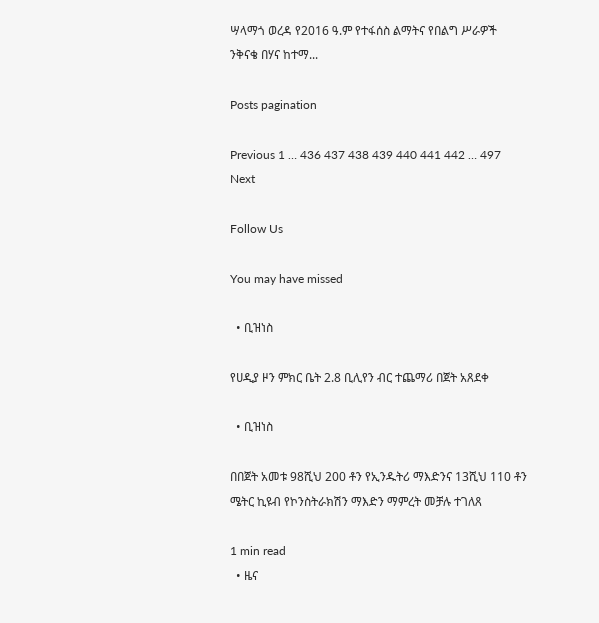ሣላማጎ ወረዳ የ2016 ዓ.ም የተፋሰስ ልማትና የበልግ ሥራዎች ንቅናቄ በሃና ከተማ...

Posts pagination

Previous 1 … 436 437 438 439 440 441 442 … 497 Next

Follow Us

You may have missed

  • ቢዝነስ

የሀዲያ ዞን ምክር ቤት 2.8 ቢሊየን ብር ተጨማሪ በጀት አጸደቀ

  • ቢዝነስ

በበጀት አመቱ 98ሺህ 200 ቶን የኢንዱትሪ ማእድንና 13ሺህ 110 ቶን ሜትር ኪዩብ የኮንስትራክሽን ማእድን ማምረት መቻሉ ተገለጸ

1 min read
  • ዜና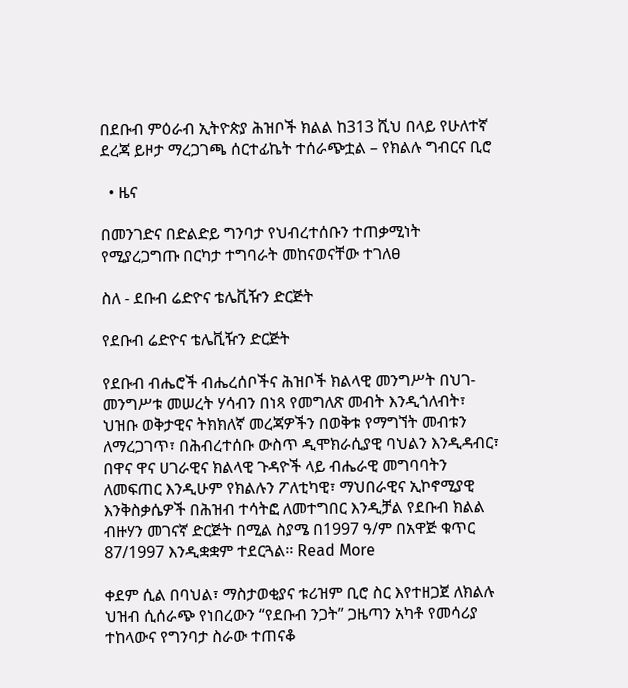በደቡብ ምዕራብ ኢትዮጵያ ሕዝቦች ክልል ከ313 ሺህ በላይ የሁለተኛ ደረጃ ይዞታ ማረጋገጫ ሰርተፊኬት ተሰራጭቷል – የክልሉ ግብርና ቢሮ

  • ዜና

በመንገድና በድልድይ ግንባታ የህብረተሰቡን ተጠቃሚነት የሚያረጋግጡ በርካታ ተግባራት መከናወናቸው ተገለፀ

ስለ - ደቡብ ሬድዮና ቴሌቪዥን ድርጅት

የደቡብ ሬድዮና ቴሌቪዥን ድርጅት

የደቡብ ብሔሮች ብሔረሰቦችና ሕዝቦች ክልላዊ መንግሥት በህገ-መንግሥቱ መሠረት ሃሳብን በነጻ የመግለጽ መብት እንዲጎለብት፣ ህዝቡ ወቅታዊና ትክክለኛ መረጃዎችን በወቅቱ የማግኘት መብቱን ለማረጋገጥ፣ በሕብረተሰቡ ውስጥ ዲሞክራሲያዊ ባህልን እንዲዳብር፣ በዋና ዋና ሀገራዊና ክልላዊ ጉዳዮች ላይ ብሔራዊ መግባባትን ለመፍጠር እንዲሁም የክልሉን ፖለቲካዊ፣ ማህበራዊና ኢኮኖሚያዊ እንቅስቃሴዎች በሕዝብ ተሳትፎ ለመተግበር እንዲቻል የደቡብ ክልል ብዙሃን መገናኛ ድርጅት በሚል ስያሜ በ1997 ዓ/ም በአዋጅ ቁጥር 87/1997 እንዲቋቋም ተደርጓል፡፡ Read More

ቀደም ሲል በባህል፣ ማስታወቂያና ቱሪዝም ቢሮ ስር እየተዘጋጀ ለክልሉ ህዝብ ሲሰራጭ የነበረውን “የደቡብ ንጋት” ጋዜጣን አካቶ የመሳሪያ ተከላውና የግንባታ ስራው ተጠናቆ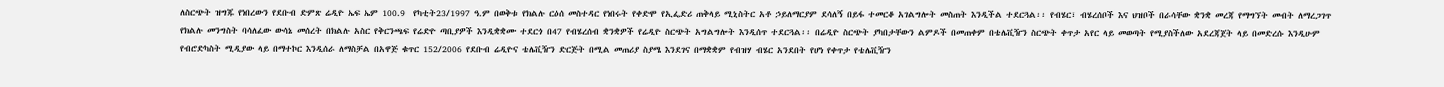ለስርጭት ዝግጁ የነበረውን የደቡብ ድምጽ ሬዲዮ ኤፍ ኤም 100.9  የካቲት23/1997 ዓ.ም በወቅቱ የክልሉ ርዕሰ መስተዳር የነበሩት የቀድሞ የኢፌድሪ ጠቅላይ ሚኒስትር አቶ ኃይለማርያም ደሳለኝ በይፋ ተመርቆ አገልግሎት መስጠት እንዲችል ተደርጓል፡፡ የብሄር፣ ብሄረሰቦች እና ህዝቦች በራሳቸው ቋንቋ መረጃ የማግኘት መብት ለማረጋገጥ የክልሉ መንግስት ባሳለፈው ውሳኔ መሰረት በክልሉ አስር የቅርንጫፍ የሬድዮ ጣቢያዎች እንዲቋቋሙ ተደርጎ በ47 የብሄረሰብ ቋንቋዎች የሬዲዮ ስርጭት አግልግሎት እንዲሰጥ ተደርጓል፡፡ በሬዲዮ ስርጭት ያካበታቸውን ልምዶች በመጠቀም በቴሌቪዥን ስርጭት ቀጥታ አየር ላይ መወጣት የሚያስችለው አደረጃጀት ላይ በመድረሱ እንዲሁም የብሮድካስት ሚዲያው ላይ በማተኮር እንዲሰራ ለማስቻል በአዋጅ ቁጥር 152/2006 የደቡብ ሬዲዮና ቴሌቪዥን ድርጅት በሚል መጠሪያ ስያሜ እንደገና በማቋቋም የብዝሃ ብሄር አንደበት የሆነ የቀጥታ የቴሌቪዥን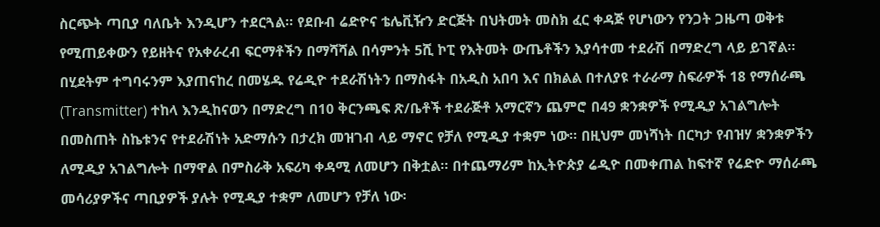ስርጭት ጣቢያ ባለቤት እንዲሆን ተደርጓል፡፡ የደቡብ ሬድዮና ቴሌቪዥን ድርጅት በህትመት መስክ ፈር ቀዳጅ የሆነውን የንጋት ጋዜጣ ወቅቱ የሚጠይቀውን የይዘትና የአቀራረብ ፍርማቶችን በማሻሻል በሳምንት 5ሺ ኮፒ የእትመት ውጤቶችን እያሳተመ ተደራሽ በማድረግ ላይ ይገኛል፡፡ በሂደትም ተግባሩንም እያጠናከረ በመሄዱ የሬዲዮ ተደራሽነትን በማስፋት በአዲስ አበባ እና በክልል በተለያዩ ተራራማ ስፍራዎች 18 የማሰራጫ (Transmitter) ተከላ እንዲከናወን በማድረግ በ10 ቅርንጫፍ ጽ/ቤቶች ተደራጅቶ አማርኛን ጨምሮ በ49 ቋንቋዎች የሚዲያ አገልግሎት በመስጠት ስኬቱንና የተደራሽነት አድማሱን በታረክ መዝገብ ላይ ማኖር የቻለ የሚዲያ ተቋም ነው፡፡ በዚህም መነሻነት በርካታ የብዝሃ ቋንቋዎችን ለሚዲያ አገልግሎት በማዋል በምስራቅ አፍሪካ ቀዳሚ ለመሆን በቅቷል፡፡ በተጨማሪም ከኢትዮጵያ ሬዲዮ በመቀጠል ከፍተኛ የሬድዮ ማሰራጫ መሳሪያዎችና ጣቢያዎች ያሉት የሚዲያ ተቋም ለመሆን የቻለ ነው፡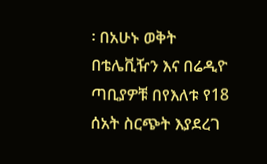፡ በአሁኑ ወቅት በቴሌቪዥን እና በሬዲዮ ጣቢያዎቹ በየእለቱ የ18 ሰአት ስርጭት እያደረገ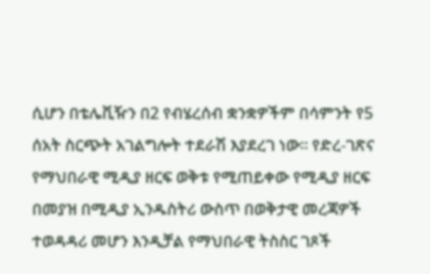ሲሆን በቴሌቪዥን በ2 የብሄረሰብ ቋንቋዎችም በሳምንት የ5 ሰአት ስርጭት አገልግሎት ተደራሽ እያደረገ ነው፡፡ የድረ-ገጽና የማህበራዊ ሚዲያ ዘርፍ ወቅቱ የሚጠይቀው የሚዲያ ዘርፍ በመያዝ በሚዲያ ኢንዱስትሪ ውስጥ በወቅታዊ መረጃዎች ተወዳዳሪ መሆን እንዲቻል የማህበራዊ ትስስር ገጾች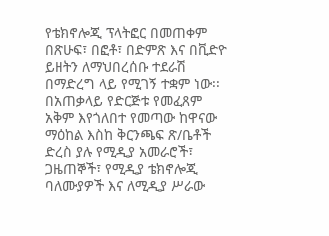የቴክኖሎጂ ፕላትፎር በመጠቀም በጽሁፍ፣ በፎቶ፣ በድምጽ እና በቪድዮ ይዘትን ለማህበረሰቡ ተደራሽ በማድረግ ላይ የሚገኝ ተቋም ነው፡፡ በአጠቃላይ የድርጅቱ የመፈጸም አቅም እየጎለበተ የመጣው ከዋናው ማዕከል እስከ ቅርንጫፍ ጽ/ቤቶች ድረስ ያሉ የሚዲያ አመራሮች፣ ጋዜጠኞች፣ የሚዲያ ቴክኖሎጂ ባለሙያዎች እና ለሚዲያ ሥራው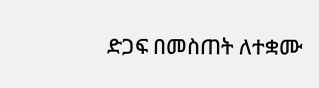ድጋፍ በመስጠት ለተቋሙ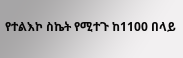የተልእኮ ስኬት የሚተጉ ከ1100 በላይ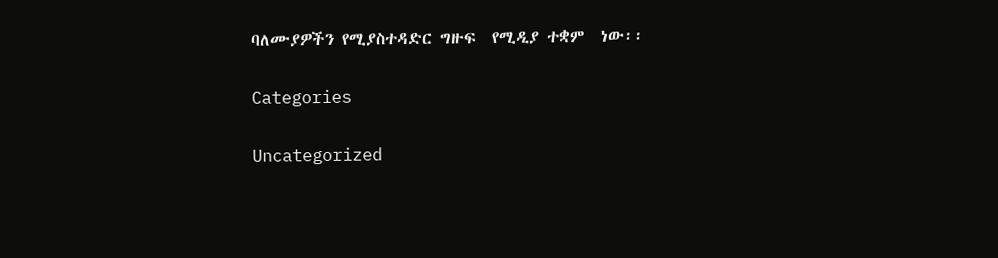ባለሙያዎችን የሚያስተዳድር ግዙፍ  የሚዲያ ተቋም  ነው፡፡

Categories

Uncategorized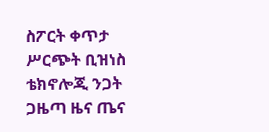ስፖርት ቀጥታ ሥርጭት ቢዝነስ ቴክኖሎጂ ንጋት ጋዜጣ ዜና ጤና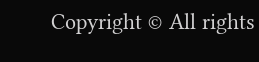Copyright © All rights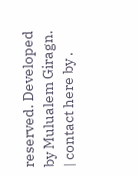reserved. Developed by Mulualem Giragn. | contact here by .